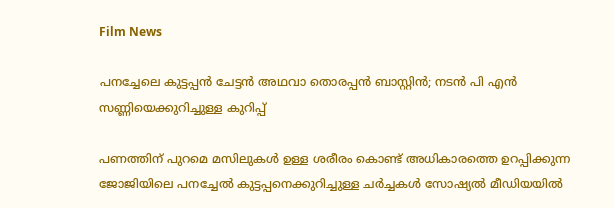Film News

പനച്ചേലെ കുട്ടപ്പൻ ചേട്ടൻ അഥവാ തൊരപ്പൻ ബാസ്റ്റിൻ; നടൻ പി എൻ സണ്ണിയെക്കുറിച്ചുള്ള കുറിപ്പ്

പണത്തിന് പുറമെ മസിലുകൾ ഉള്ള ശരീരം കൊണ്ട് അധികാരത്തെ ഉറപ്പിക്കുന്ന ജോജിയിലെ പനച്ചേൽ കുട്ടപ്പനെക്കുറിച്ചുള്ള ചർച്ചകൾ സോഷ്യൽ മീഡിയയിൽ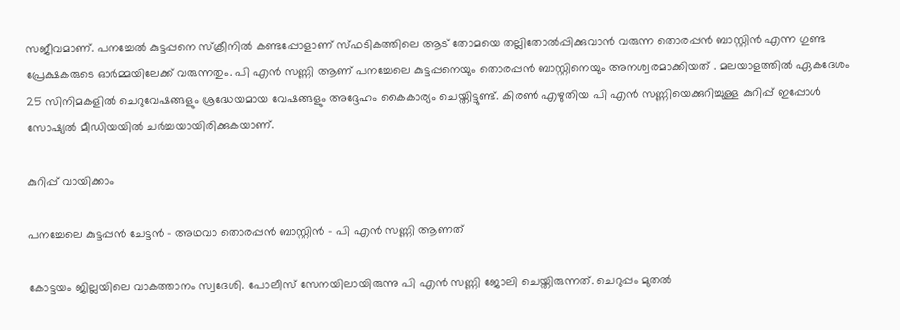സജീവമാണ്. പനച്ചേൽ കുട്ടപ്പനെ സ്‌ക്രീനിൽ കണ്ടപ്പോളാണ് സ്ഫടികത്തിലെ ആട് തോമയെ തല്ലിതോൽപ്പിക്കുവാൻ വരുന്ന തൊരപ്പൻ ബാസ്റ്റിൻ എന്ന ഗുണ്ട പ്രേക്ഷകരുടെ ഓർമ്മയിലേക്ക് വരുന്നതും. പി എൻ സണ്ണി ആണ് പനച്ചേലെ കുട്ടപ്പനെയും തൊരപ്പൻ ബാസ്റ്റിനെയും അനശ്വരമാക്കിയത് . മലയാളത്തിൽ ഏകദേശം 25 സിനിമകളിൽ ചെറുവേഷങ്ങളും ശ്രദ്ധേയമായ വേഷങ്ങളും അദ്ദേഹം കൈകാര്യം ചെയ്തിട്ടുണ്ട്. കിരൺ എഴുതിയ പി എൻ സണ്ണിയെക്കുറിച്ചുള്ള കുറിപ്പ് ഇപ്പോൾ സോഷ്യൽ മീഡിയയിൽ ചർച്ചയായിരിക്കുകയാണ്.

കുറിപ്പ് വായിക്കാം

പനച്ചേലെ കുട്ടപ്പൻ ചേട്ടൻ - അഥവാ തൊരപ്പൻ ബാസ്റ്റിൻ - പി എൻ സണ്ണി ആണത്

കോട്ടയം ജില്ലയിലെ വാകത്താനം സ്വദേശി. പോലീസ് സേനയിലായിരുന്നു പി എൻ സണ്ണി ജോലി ചെയ്തിരുന്നത്. ചെറുപ്പം മുതൽ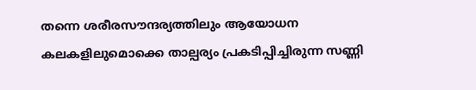തന്നെ ശരീരസൗന്ദര്യത്തിലും ആയോധന കലകളിലുമൊക്കെ താല്പര്യം പ്രകടിപ്പിച്ചിരുന്ന സണ്ണി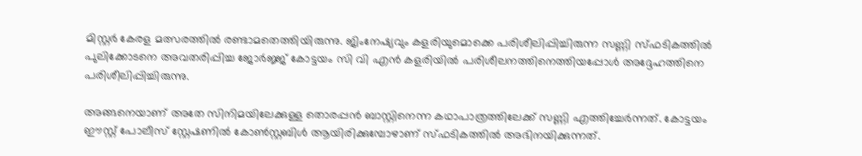മിസ്റ്റർ കേരള മത്സരത്തിൽ രണ്ടാമതെത്തിയിരുന്നു. ജിംനേഷ്യവും കളരിയുമൊക്കെ പരിശീലിപ്പിച്ചിരുന്ന സണ്ണി സ്ഫടികത്തിൽ പുലിക്കോടനെ അവതരിപ്പിച്ച ജോർജ്ജ് കോട്ടയം സി വി എൻ കളരിയിൽ പരിശീലനത്തിനെത്തിയപ്പോൾ അദ്ദേഹത്തിനെ പരിശീലിപ്പിച്ചിരുന്നു.

അങ്ങനെയാണ് അതേ സിനിമയിലേക്കുള്ള തൊരപ്പൻ ബാസ്റ്റിനെന്ന കഥാപാത്രത്തിലേക്ക് സണ്ണി എത്തിച്ചേർന്നത്. കോട്ടയം ഈസ്റ്റ് പോലീസ് സ്റ്റേഷണിൽ കോൺസ്റ്റബിൾ ആയിരിക്കുമ്പോഴാണ് സ്ഫടികത്തിൽ അഭിനയിക്കുന്നത്.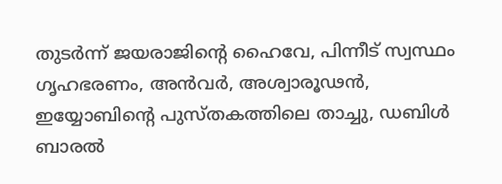തുടർന്ന് ‌ജയരാജിന്റെ ഹൈവേ, പിന്നീട് സ്വസ്ഥം ഗൃഹഭരണം, അൻവർ, അശ്വാരൂഢൻ, ഇയ്യോബിന്റെ പുസ്തകത്തിലെ താച്ചു, ഡബിൾ ബാരൽ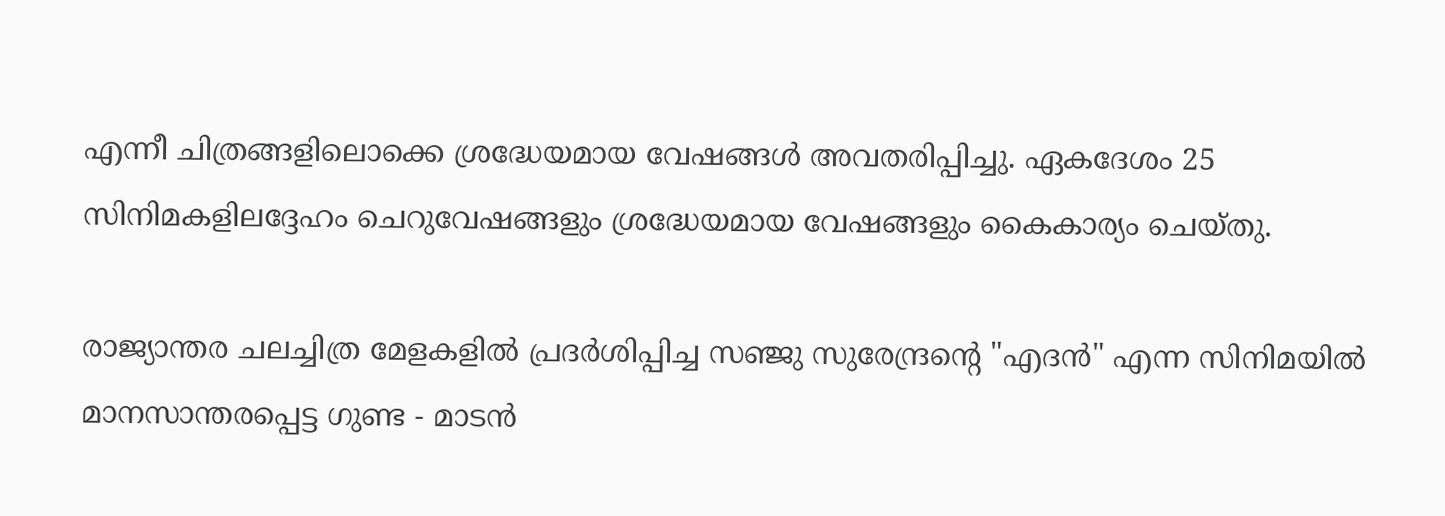എന്നീ ചിത്രങ്ങളിലൊക്കെ ശ്രദ്ധേയമായ വേഷങ്ങൾ അവതരിപ്പിച്ചു. ഏകദേശം 25 സിനിമകളിലദ്ദേഹം ചെറുവേഷങ്ങളും ശ്രദ്ധേയമായ വേഷങ്ങളും കൈകാര്യം ചെയ്തു.

രാജ്യാന്തര ചലച്ചിത്ര മേളകളിൽ പ്രദർശിപ്പിച്ച സഞ്ജു സുരേന്ദ്രന്റെ ‌"എദൻ" എന്ന സിനിമയിൽ മാനസാന്തരപ്പെട്ട ഗുണ്ട - മാടൻ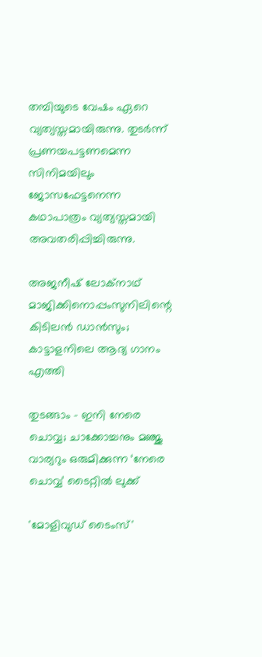തമ്പിയുടെ വേഷം ഏറെ വ്യത്യസ്തമായിരുന്നു. തുടർന്ന് പ്രണയപട്ടണമെന്ന സിനിമയിലും ജോസഫേട്ടനെന്ന കഥാപാത്രം വ്യത്യസ്തമായി അവതരിപ്പിച്ചിരുന്നു.

അജനീഷ് ലോക്നാഥ് മാജിക്കിനൊപ്പംസുനിലിന്റെ കിടിലൻ ഡാൻസും; കാട്ടാളനിലെ ആദ്യ ഗാനം എത്തി

തുടങ്ങാം - ഇനി നേരെ ചൊവ്വ; ചാക്കോച്ചനും മഞ്ജു വാര്യറും ഒരുമിക്കുന്ന ‘നേരെ ചൊവ്വ’ ടൈറ്റിൽ ലുക്ക്

'മോളിവുഡ് ടൈംസ്'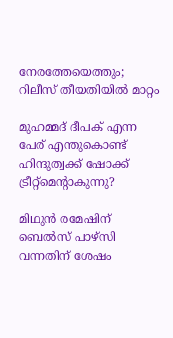നേരത്തേയെത്തും; റിലീസ് തീയതിയിൽ മാറ്റം

മുഹമ്മദ് ദീപക് എന്ന പേര് എന്തുകൊണ്ട് ഹിന്ദുത്വക്ക് ഷോക്ക് ട്രീറ്റ്‌മെന്റാകുന്നു?

മിഥുന്‍ രമേഷിന് ബെല്‍സ് പാഴ്സി വന്നതിന് ശേഷം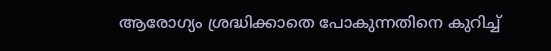ആരോഗ്യം ശ്രദ്ധിക്കാതെ പോകുന്നതിനെ കുറിച്ച്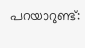പറയാറുണ്ട്: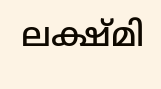ലക്ഷ്മി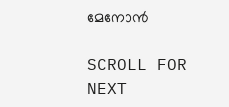മേനോന്‍

SCROLL FOR NEXT